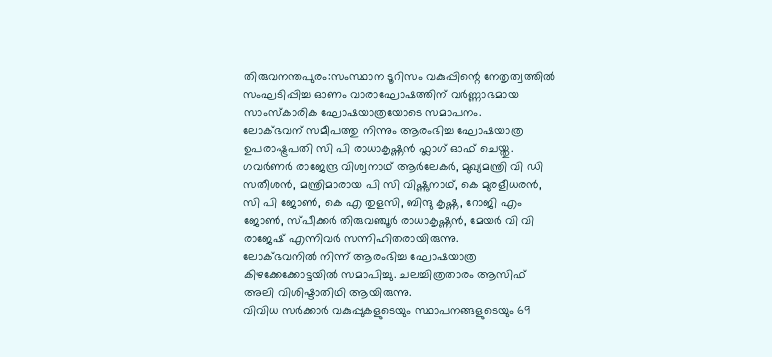തിരുവനന്തപുരം:സംസ്ഥാന ടൂറിസം വകുപ്പിന്റെ നേതൃത്വത്തിൽ സംഘടിപ്പിച്ച ഓണം വാരാഘോഷത്തിന് വർണ്ണാഭമായ സാംസ്കാരിക ഘോഷയാത്രയോടെ സമാപനം.
ലോക്ഭവന് സമീപത്തു നിന്നും ആരംഭിച്ച ഘോഷയാത്ര ഉപരാഷ്ട്രപതി സി പി രാധാകൃഷ്ണൻ ഫ്ലാഗ് ഓഫ് ചെയ്തു.
ഗവർണർ രാജേന്ദ്ര വിശ്വനാഥ് ആർലേകർ, മുഖ്യമന്ത്രി വി ഡി സതീശൻ, മന്ത്രിമാരായ പി സി വിഷ്ണുനാഥ്, കെ മുരളീധരൻ, സി പി ജോൺ, കെ എ തുളസി, ബിന്ദു കൃഷ്ണ, റോജി എം ജോൺ, സ്പീക്കർ തിരുവഞ്ചൂർ രാധാകൃഷ്ണൻ, മേയർ വി വി രാജേഷ് എന്നിവർ സന്നിഹിതരായിരുന്നു.
ലോക്ഭവനിൽ നിന്ന് ആരംഭിച്ച ഘോഷയാത്ര കിഴക്കേക്കോട്ടയിൽ സമാപിച്ചു. ചലച്ചിത്രതാരം ആസിഫ് അലി വിശിഷ്ടാതിഥി ആയിരുന്നു.
വിവിധ സർക്കാർ വകുപ്പുകളുടെയും സ്ഥാപനങ്ങളുടെയും 69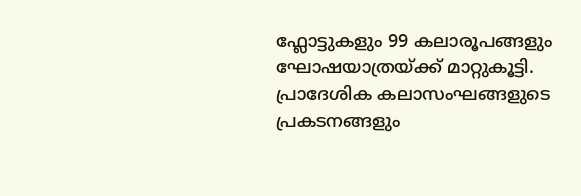ഫ്ലോട്ടുകളും 99 കലാരൂപങ്ങളും ഘോഷയാത്രയ്ക്ക് മാറ്റുകൂട്ടി. പ്രാദേശിക കലാസംഘങ്ങളുടെ പ്രകടനങ്ങളും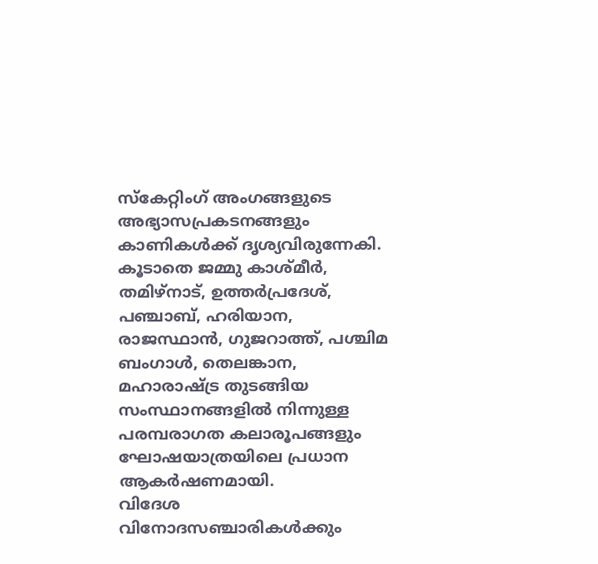സ്കേറ്റിംഗ് അംഗങ്ങളുടെ അഭ്യാസപ്രകടനങ്ങളും കാണികൾക്ക് ദൃശ്യവിരുന്നേകി. കൂടാതെ ജമ്മു കാശ്മീർ, തമിഴ്നാട്, ഉത്തർപ്രദേശ്, പഞ്ചാബ്, ഹരിയാന, രാജസ്ഥാൻ, ഗുജറാത്ത്, പശ്ചിമ ബംഗാൾ, തെലങ്കാന, മഹാരാഷ്ട്ര തുടങ്ങിയ സംസ്ഥാനങ്ങളിൽ നിന്നുള്ള പരമ്പരാഗത കലാരൂപങ്ങളും ഘോഷയാത്രയിലെ പ്രധാന ആകർഷണമായി.
വിദേശ വിനോദസഞ്ചാരികൾക്കും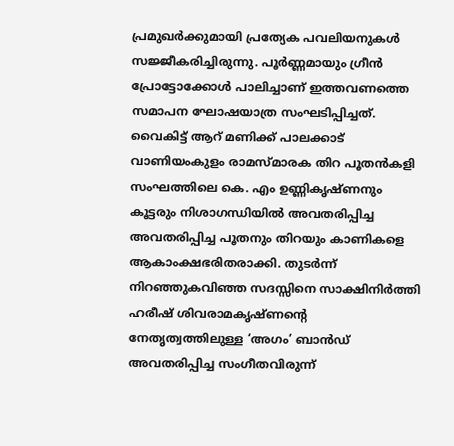പ്രമുഖർക്കുമായി പ്രത്യേക പവലിയനുകൾ സജ്ജീകരിച്ചിരുന്നു. പൂർണ്ണമായും ഗ്രീൻ പ്രോട്ടോക്കോൾ പാലിച്ചാണ് ഇത്തവണത്തെ സമാപന ഘോഷയാത്ര സംഘടിപ്പിച്ചത്.
വൈകിട്ട് ആറ് മണിക്ക് പാലക്കാട് വാണിയംകുളം രാമസ്മാരക തിറ പൂതൻകളി സംഘത്തിലെ കെ. എം ഉണ്ണികൃഷ്ണനും കൂട്ടരും നിശാഗന്ധിയിൽ അവതരിപ്പിച്ച അവതരിപ്പിച്ച പൂതനും തിറയും കാണികളെ ആകാംക്ഷഭരിതരാക്കി. തുടർന്ന് നിറഞ്ഞുകവിഞ്ഞ സദസ്സിനെ സാക്ഷിനിർത്തി ഹരീഷ് ശിവരാമകൃഷ്ണന്റെ നേതൃത്വത്തിലുള്ള ‘അഗം’ ബാൻഡ് അവതരിപ്പിച്ച സംഗീതവിരുന്ന്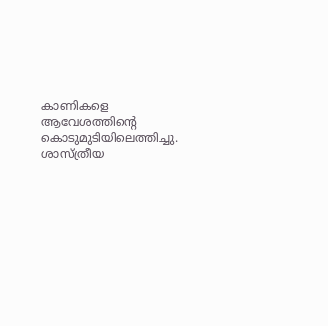കാണികളെ ആവേശത്തിന്റെ കൊടുമുടിയിലെത്തിച്ചു. ശാസ്ത്രീയ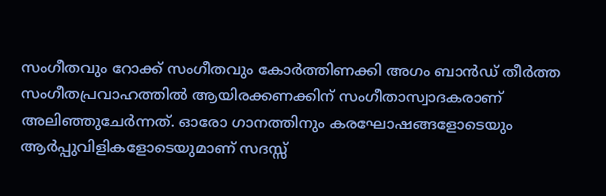സംഗീതവും റോക്ക് സംഗീതവും കോർത്തിണക്കി അഗം ബാൻഡ് തീർത്ത സംഗീതപ്രവാഹത്തിൽ ആയിരക്കണക്കിന് സംഗീതാസ്വാദകരാണ് അലിഞ്ഞുചേർന്നത്. ഓരോ ഗാനത്തിനും കരഘോഷങ്ങളോടെയും ആർപ്പുവിളികളോടെയുമാണ് സദസ്സ്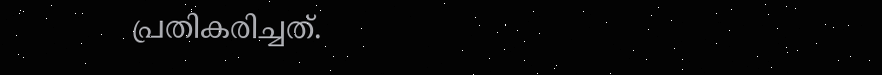പ്രതികരിച്ചത്.